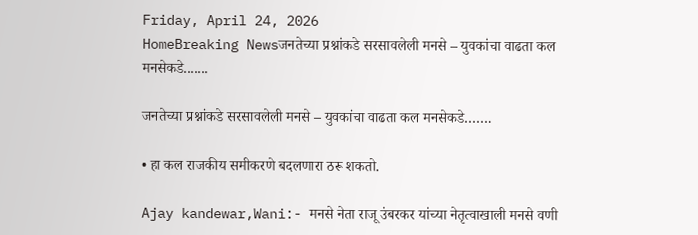Friday, April 24, 2026
HomeBreaking Newsजनतेच्या प्रश्नांकडे सरसावलेली मनसे – युवकांचा वाढता कल मनसेकडे.......

जनतेच्या प्रश्नांकडे सरसावलेली मनसे – युवकांचा वाढता कल मनसेकडे…….

• हा कल राजकीय समीकरणे बदलणारा ठरू शकतो.

Ajay kandewar,Wani:- मनसे नेता राजू उंबरकर यांच्या नेतृत्वाखाली मनसे वणी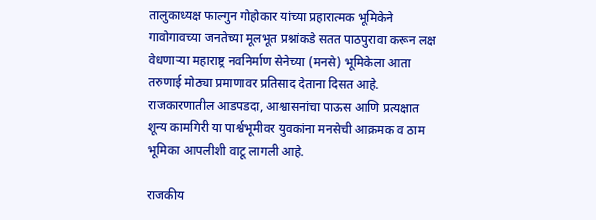तालुकाध्यक्ष फाल्गुन गोहोकार यांच्या प्रहारात्मक भूमिकेने गावोगावच्या जनतेच्या मूलभूत प्रश्नांकडे सतत पाठपुरावा करून लक्ष वेधणाऱ्या महाराष्ट्र नवनिर्माण सेनेच्या (मनसे) भूमिकेला आता तरुणाई मोठ्या प्रमाणावर प्रतिसाद देताना दिसत आहे. राजकारणातील आडपडदा, आश्वासनांचा पाऊस आणि प्रत्यक्षात शून्य कामगिरी या पार्श्वभूमीवर युवकांना मनसेची आक्रमक व ठाम भूमिका आपलीशी वाटू लागली आहे.

राजकीय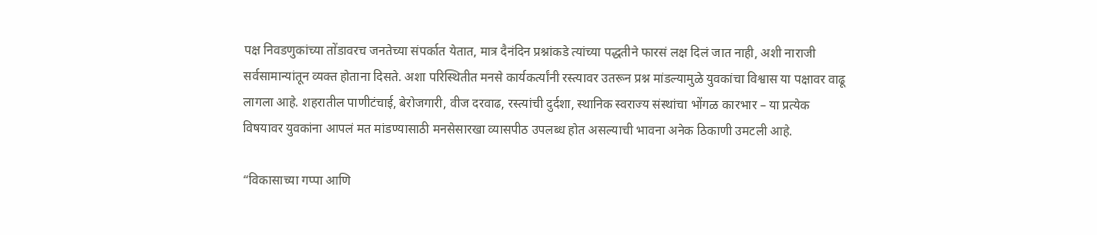पक्ष निवडणुकांच्या तोंडावरच जनतेच्या संपर्कात येतात, मात्र दैनंदिन प्रश्नांकडे त्यांच्या पद्धतीने फारसं लक्ष दिलं जात नाही, अशी नाराजी सर्वसामान्यांतून व्यक्त होताना दिसते. अशा परिस्थितीत मनसे कार्यकर्त्यांनी रस्त्यावर उतरून प्रश्न मांडल्यामुळे युवकांचा विश्वास या पक्षावर वाढू लागला आहे. शहरातील पाणीटंचाई, बेरोजगारी, वीज दरवाढ, रस्त्यांची दुर्दशा, स्थानिक स्वराज्य संस्थांचा भोंगळ कारभार – या प्रत्येक विषयावर युवकांना आपलं मत मांडण्यासाठी मनसेसारखा व्यासपीठ उपलब्ध होत असल्याची भावना अनेक ठिकाणी उमटली आहे.

“विकासाच्या गप्पा आणि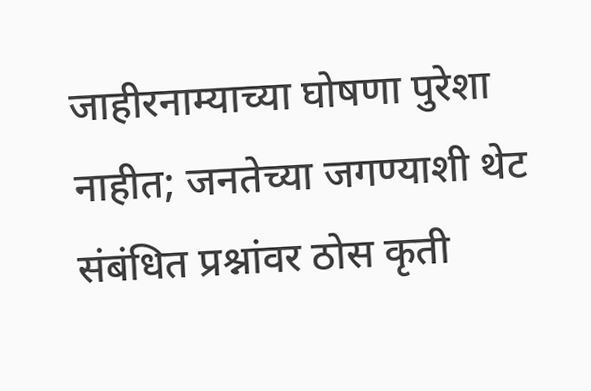जाहीरनाम्याच्या घोषणा पुरेशा नाहीत; जनतेच्या जगण्याशी थेट संबंधित प्रश्नांवर ठोस कृती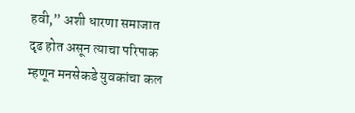हवी,” अशी धारणा समाजात दृढ होत असून त्याचा परिपाक म्हणून मनसेकडे युवकांचा कल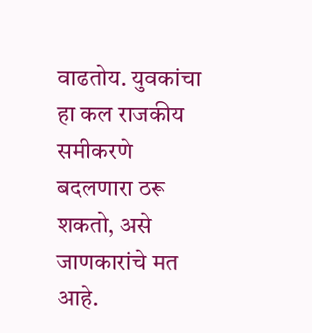वाढतोय. युवकांचा हा कल राजकीय समीकरणे बदलणारा ठरू शकतो, असे जाणकारांचे मत आहे.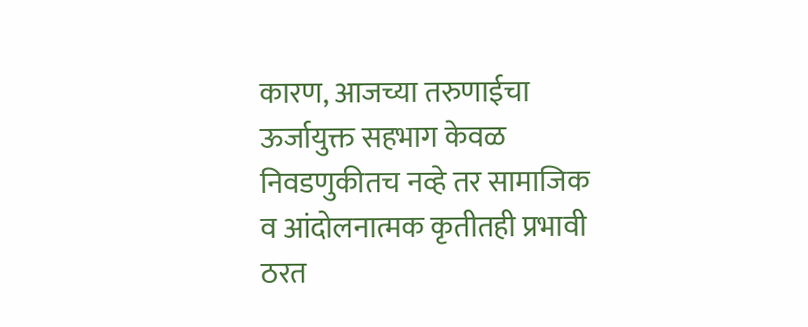कारण, आजच्या तरुणाईचा ऊर्जायुक्त सहभाग केवळ निवडणुकीतच नव्हे तर सामाजिक व आंदोलनात्मक कृतीतही प्रभावी ठरत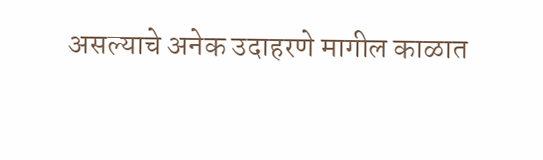असल्याचे अनेक उदाहरणे मागील काळात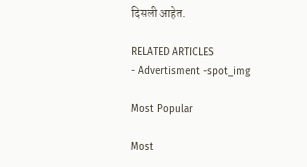दिसली आहेत.

RELATED ARTICLES
- Advertisment -spot_img

Most Popular

Most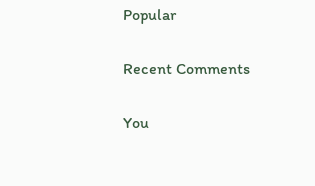Popular

Recent Comments

You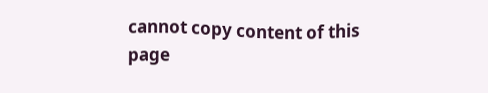cannot copy content of this page